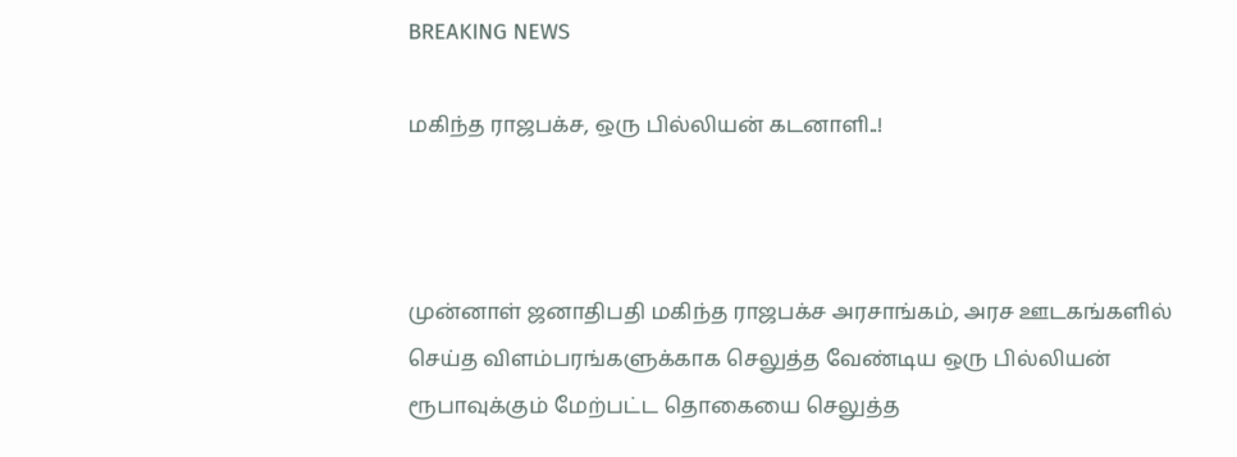BREAKING NEWS

மகிந்த ராஜபக்ச, ஒரு பில்லியன் கடனாளி..!



முன்னாள் ஜனாதிபதி மகிந்த ராஜபக்ச அரசாங்கம், அரச ஊடகங்களில் செய்த விளம்பரங்களுக்காக செலுத்த வேண்டிய ஒரு பில்லியன் ரூபாவுக்கும் மேற்பட்ட தொகையை செலுத்த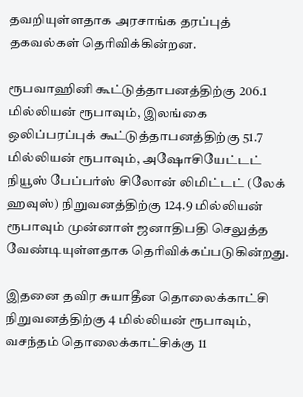தவறியுள்ளதாக அரசாங்க தரப்புத் தகவல்கள் தெரிவிக்கின்றன.

ரூபவாஹினி கூட்டுத்தாபனத்திற்கு 206.1 மில்லியன் ரூபாவும், இலங்கை ஒலிப்பரப்புக் கூட்டுத்தாபனத்திற்கு 51.7 மில்லியன் ரூபாவும், அஷோசியேட்டட் நியூஸ் பேப்பர்ஸ் சிலோன் லிமிட்டட் (லேக் ஹவுஸ்) நிறுவனத்திற்கு 124.9 மில்லியன் ரூபாவும் முன்னாள் ஜனாதிபதி செலுத்த வேண்டியுள்ளதாக தெரிவிக்கப்படுகின்றது.

இதனை தவிர சுயாதீன தொலைக்காட்சி நிறுவனத்திற்கு 4 மில்லியன் ரூபாவும், வசந்தம் தொலைக்காட்சிக்கு 11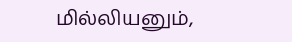மில்லியனும்,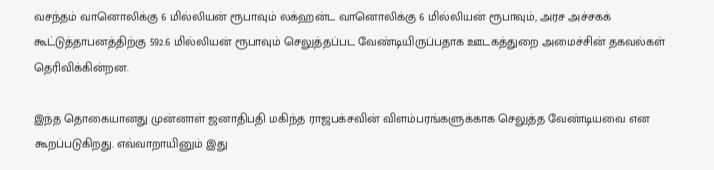வசந்தம் வானொலிக்கு 6 மில்லியன் ரூபாவும் லக்ஹன்ட வானொலிக்கு 6 மில்லியன் ரூபாவும், அரச அச்சகக் கூட்டுத்தாபனத்திற்கு 592.6 மில்லியன் ரூபாவும் செலுத்தப்பட வேண்டியிருப்பதாக ஊடகத்துறை அமைச்சின் தகவல்கள் தெரிவிக்கின்றன.

இந்த தொகையானது முன்னாள் ஜனாதிபதி மகிந்த ராஜபக்சவின் விளம்பரங்களுக்காக செலுத்த வேண்டியவை என கூறப்படுகிறது. எவ்வாறாயினும் இது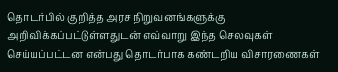தொடர்பில் குறித்த அரச நிறுவனங்களுக்கு அறிவிக்கப்பட்டுள்ளதுடன் எவ்வாறு இந்த செலவுகள் செய்யப்பட்டன என்பது தொடர்பாக கண்டறிய விசாரணைகள்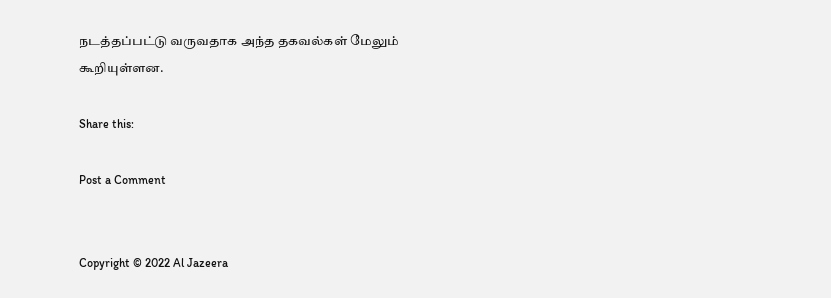நடத்தப்பட்டு வருவதாக அந்த தகவல்கள் மேலும் கூறியுள்ளன.

Share this:

Post a Comment


Copyright © 2022 Al Jazeera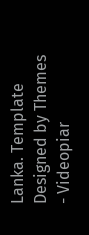Lanka. Template Designed by Themes - Videopiar